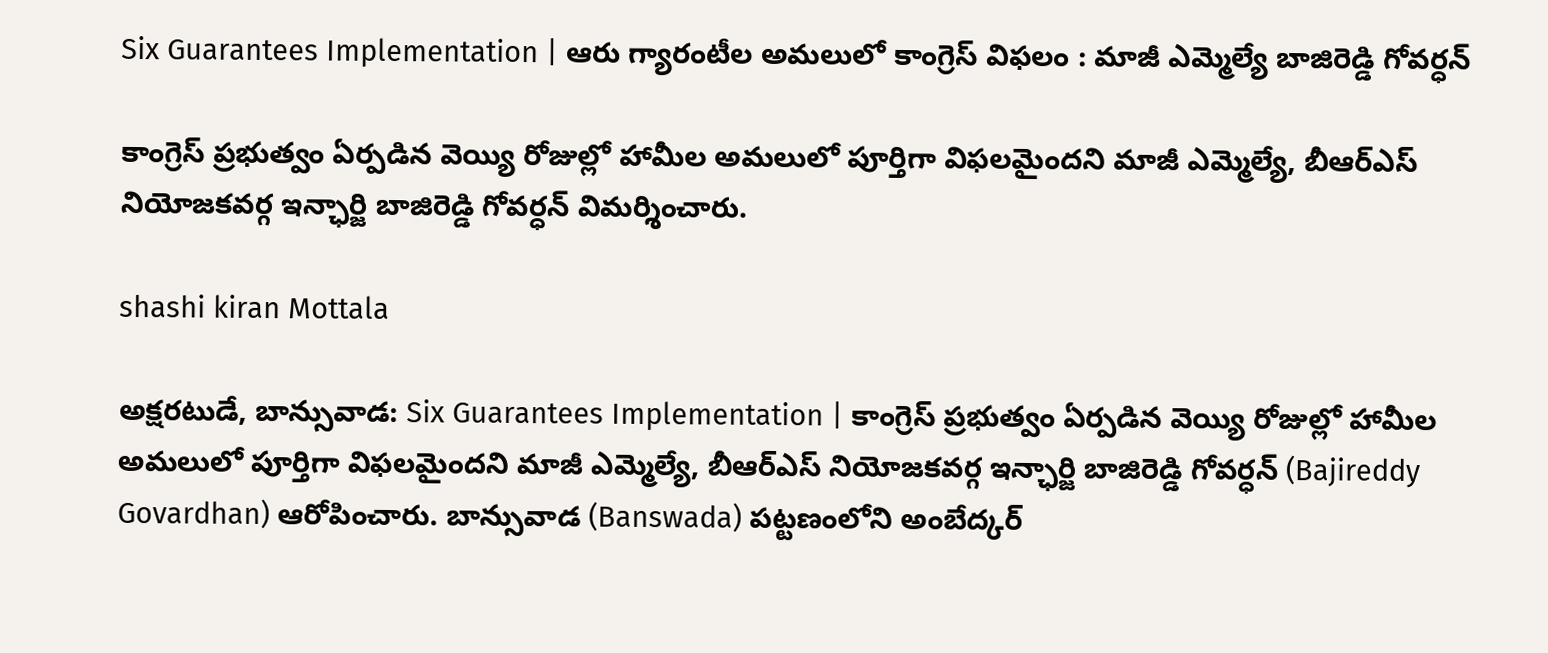Six Guarantees Implementation | ఆరు గ్యారంటీల అమలులో కాంగ్రెస్ విఫలం : మాజీ ఎమ్మెల్యే బాజిరెడ్డి గోవర్ధన్

కాంగ్రెస్‌ ప్రభుత్వం ఏర్పడిన వెయ్యి రోజుల్లో హామీల అమలులో పూర్తిగా విఫలమైందని మాజీ ఎమ్మెల్యే, బీఆర్‌ఎస్‌ నియోజకవర్గ ఇన్ఛార్జి బాజిరెడ్డి గోవర్ధన్‌ విమర్శించారు.

shashi kiran Mottala

అక్షరటుడే, బాన్సువాడ: Six Guarantees Implementation | కాంగ్రెస్‌ ప్రభుత్వం ఏర్పడిన వెయ్యి రోజుల్లో హామీల అమలులో పూర్తిగా విఫలమైందని మాజీ ఎమ్మెల్యే, బీఆర్‌ఎస్‌ నియోజకవర్గ ఇన్ఛార్జి బాజిరెడ్డి గోవర్ధన్‌ (Bajireddy Govardhan) ఆరోపించారు. బాన్సువాడ (Banswada) పట్టణంలోని అంబేద్కర్‌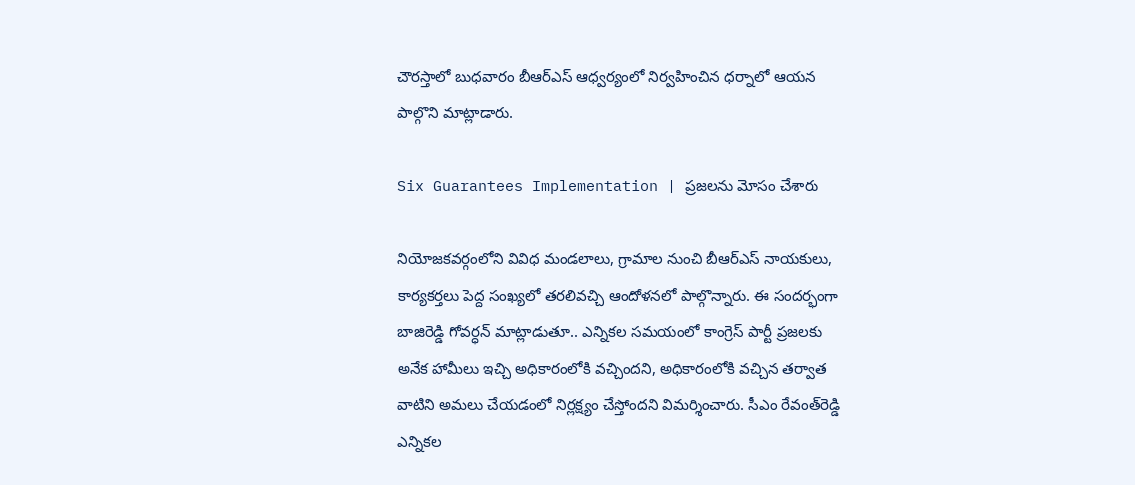చౌరస్తాలో బుధవారం బీఆర్‌ఎస్‌ ఆధ్వర్యంలో నిర్వహించిన ధర్నాలో ఆయన పాల్గొని మాట్లాడారు.

Six Guarantees Implementation | ప్రజలను మోసం చేశారు

నియోజకవర్గంలోని వివిధ మండలాలు, గ్రామాల నుంచి బీఆర్‌ఎస్‌ నాయకులు, కార్యకర్తలు పెద్ద సంఖ్యలో తరలివచ్చి ఆందోళనలో పాల్గొన్నారు. ఈ సందర్భంగా బాజిరెడ్డి గోవర్ధన్‌ మాట్లాడుతూ.. ఎన్నికల సమయంలో కాంగ్రెస్‌ పార్టీ ప్రజలకు అనేక హామీలు ఇచ్చి అధికారంలోకి వచ్చిందని, అధికారంలోకి వచ్చిన తర్వాత వాటిని అమలు చేయడంలో నిర్లక్ష్యం చేస్తోందని విమర్శించారు. సీఎం రేవంత్‌రెడ్డి ఎన్నికల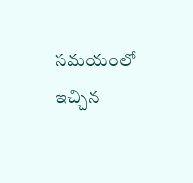సమయంలో ఇచ్చిన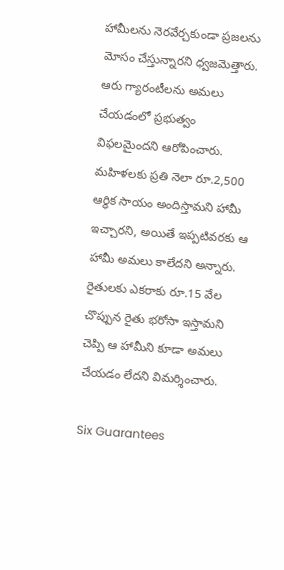హామీలను నెరవేర్చకుండా ప్రజలను మోసం చేస్తున్నారని ధ్వజమెత్తారు. ఆరు గ్యారంటీలను అమలు చేయడంలో ప్రభుత్వం విఫలమైందని ఆరోపించారు. మహిళలకు ప్రతి నెలా రూ.2,500 ఆర్థిక సాయం అందిస్తామని హామీ ఇచ్చారని, అయితే ఇప్పటివరకు ఆ హామీ అమలు కాలేదని అన్నారు. రైతులకు ఎకరాకు రూ.15 వేల చొప్పున రైతు భరోసా ఇస్తామని చెప్పి ఆ హామీని కూడా అమలు చేయడం లేదని విమర్శించారు.

Six Guarantees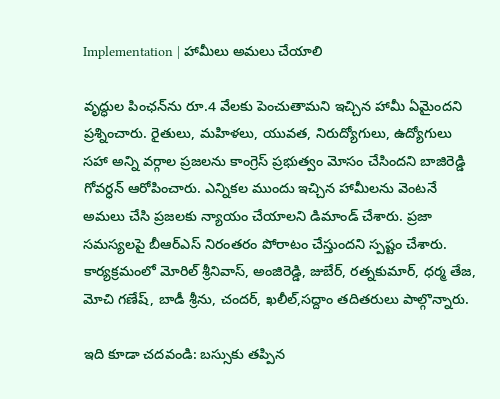Implementation | హామీలు అమలు చేయాలి

వృద్ధుల పింఛన్‌ను రూ.4 వేలకు పెంచుతామని ఇచ్చిన హామీ ఏమైందని ప్రశ్నించారు. రైతులు, మహిళలు, యువత, నిరుద్యోగులు, ఉద్యోగులు సహా అన్ని వర్గాల ప్రజలను కాంగ్రెస్‌ ప్రభుత్వం మోసం చేసిందని బాజిరెడ్డి గోవర్ధన్‌ ఆరోపించారు. ఎన్నికల ముందు ఇచ్చిన హామీలను వెంటనే అమలు చేసి ప్రజలకు న్యాయం చేయాలని డిమాండ్‌ చేశారు. ప్రజా సమస్యలపై బీఆర్‌ఎస్‌ నిరంతరం పోరాటం చేస్తుందని స్పష్టం చేశారు. కార్యక్రమంలో మోరిల్ శ్రీనివాస్, అంజిరెడ్డి, జుబేర్, రత్నకుమార్, ధర్మ తేజ, మోచి గణేష్, బాడీ శ్రీను, చందర్, ఖలీల్,సద్దాం తదితరులు పాల్గొన్నారు.

ఇది కూడా చదవండి: బస్సుకు తప్పిన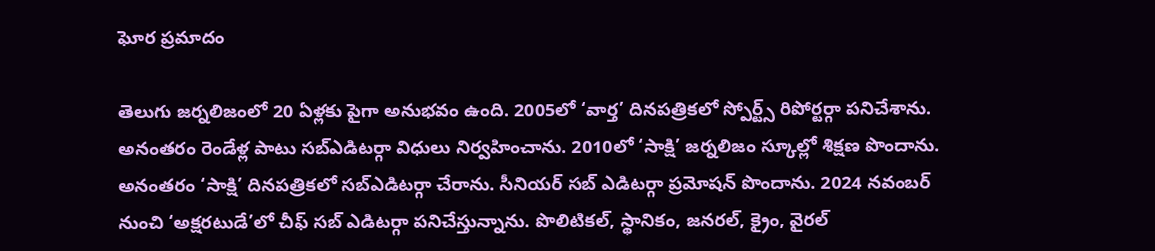ఘోర ప్రమాదం

తెలుగు జర్నలిజంలో 20 ఏళ్లకు పైగా అనుభవం ఉంది. 2005లో ‘వార్త’ దినపత్రికలో స్పోర్ట్స్ రిపోర్టర్గా పనిచేశాను. అనంతరం రెండేళ్ల పాటు సబ్ఎడిటర్గా విధులు నిర్వహించాను. 2010లో ‘సాక్షి’ జర్నలిజం స్కూల్లో శిక్షణ పొందాను. అనంతరం ‘సాక్షి’ దినపత్రికలో సబ్ఎడిటర్గా చేరాను. సీనియర్ సబ్ ఎడిటర్గా ప్రమోషన్ పొందాను. 2024 నవంబర్ నుంచి ‘అక్షరటుడే’లో చీఫ్ సబ్ ఎడిటర్గా పనిచేస్తున్నాను. పొలిటికల్, స్థానికం, జనరల్, క్రైం, వైరల్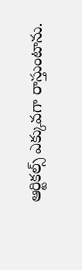ఆర్టికల్స్ ఎక్కువగా రాస్తుంటాను.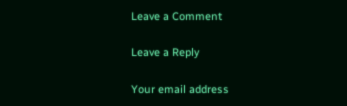Leave a Comment

Leave a Reply

Your email address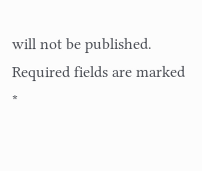will not be published. Required fields are marked *